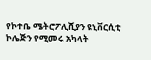የኮተቤ ሜትሮፖሊሺያን ዩኒቨርሲቲ ኮሌጅን የሚመሩ አካላት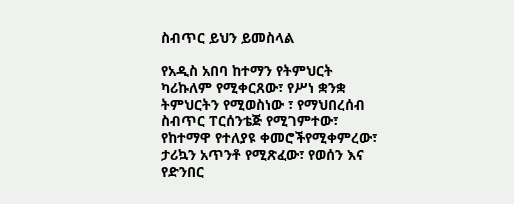ስብጥር ይህን ይመስላል

የአዲስ አበባ ከተማን የትምህርት ካሪኩለም የሚቀርጸው፣ የሥነ ቋንቋ ትምህርትን የሚወስነው ፣ የማህበረሰብ ስብጥር ፐርሰንቴጅ የሚገምተው፣ የከተማዋ የተለያዩ ቀመሮችየሚቀምረው፣ ታሪኳን አጥንቶ የሚጽፈው፣ የወሰን እና የድንበር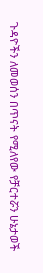ጉዳዮችን ለመወሰን በጥናት የሚለየው የቻርተሯን ሁኔታወች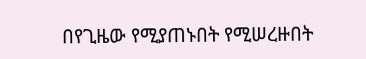በየጊዜው የሚያጠኑበት የሚሠረዙበት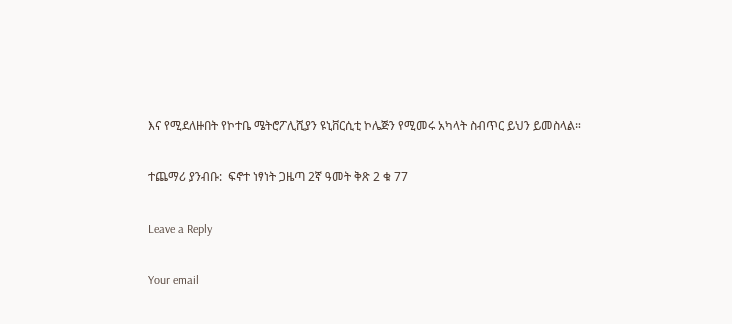እና የሚደለዙበት የኮተቤ ሜትሮፖሊሺያን ዩኒቨርሲቲ ኮሌጅን የሚመሩ አካላት ስብጥር ይህን ይመስላል።

ተጨማሪ ያንብቡ:  ፍኖተ ነፃነት ጋዜጣ 2ኛ ዓመት ቅጽ 2 ቁ 77

Leave a Reply

Your email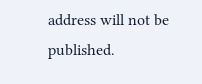address will not be published.